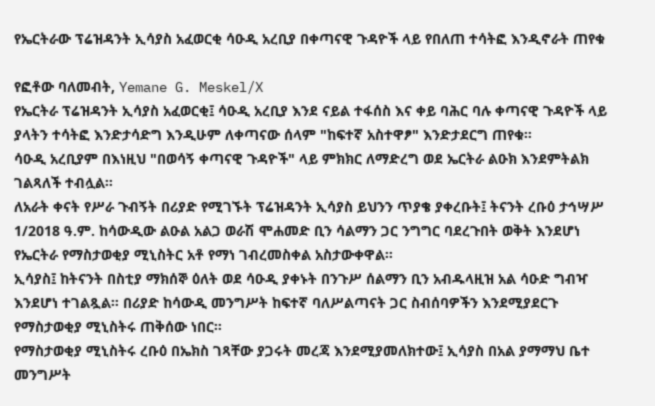የኤርትራው ፕሬዝዳንት ኢሳያስ አፈወርቂ ሳዑዲ አረቢያ በቀጣናዊ ጉዳዮች ላይ የበለጠ ተሳትፎ እንዲኖራት ጠየቁ

የፎቶው ባለመብት, Yemane G. Meskel/X
የኤርትራ ፕሬዝዳንት ኢሳያስ አፈወርቂ፤ ሳዑዲ አረቢያ እንደ ናይል ተፋሰስ እና ቀይ ባሕር ባሉ ቀጣናዊ ጉዳዮች ላይ ያላትን ተሳትፎ እንድታሳድግ እንዲሁም ለቀጣናው ሰላም "ከፍተኛ አስተዋፆ" እንድታደርግ ጠየቁ።
ሳዑዲ አረቢያም በእነዚህ "በወሳኝ ቀጣናዊ ጉዳዮች" ላይ ምክክር ለማድረግ ወደ ኤርትራ ልዑክ እንደምትልክ ገልጻለች ተብሏል።
ለአራት ቀናት የሥራ ጉብኝት በሪያድ የሚገኙት ፕሬዝዳንት ኢሳያስ ይህንን ጥያቄ ያቀረቡት፤ ትናንት ረቡዕ ታኅሣሥ 1/2018 ዓ.ም. ከሳውዲው ልዑል አልጋ ወራሽ ሞሐመድ ቢን ሳልማን ጋር ንግግር ባደረጉበት ወቅት እንደሆነ የኤርትራ የማስታወቂያ ሚኒስትር አቶ የማነ ገብረመስቀል አስታውቀዋል።
ኢሳያስ፤ ከትናንት በስቲያ ማክሰኞ ዕለት ወደ ሳዑዲ ያቀኑት በንጉሥ ሰልማን ቢን አብዱላዚዝ አል ሳዑድ ግብዣ እንደሆነ ተገልጿል። በሪያድ ከሳውዲ መንግሥት ከፍተኛ ባለሥልጣናት ጋር ስብሰባዎችን እንደሚያደርጉ የማስታወቂያ ሚኒስትሩ ጠቅሰው ነበር።
የማስታወቂያ ሚኒስትሩ ረቡዕ በኤክስ ገጻቸው ያጋሩት መረጃ እንደሚያመለክተው፤ ኢሳያስ በአል ያማማህ ቤተ መንግሥት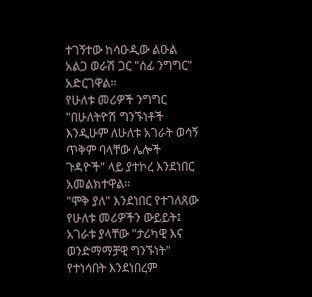ተገኝተው ከሳዑዲው ልዑል አልጋ ወራሽ ጋር "ሰፊ ንግግር" አድርገዋል።
የሁለቱ መሪዎች ንግግር "በሁለትዮሽ ግንኙነቶች እንዲሁም ለሁለቱ አገራት ወሳኝ ጥቅም ባላቸው ሌሎች ጉዳዮች" ላይ ያተኮረ እንደነበር አመልክተዋል።
"ሞቅ ያለ" እንደነበር የተገለጸው የሁለቱ መሪዎችን ውይይት፤ አገራቱ ያላቸው "ታሪካዊ እና ወንድማማቻዊ ግንኙነት" የተነሳበት እንደነበረም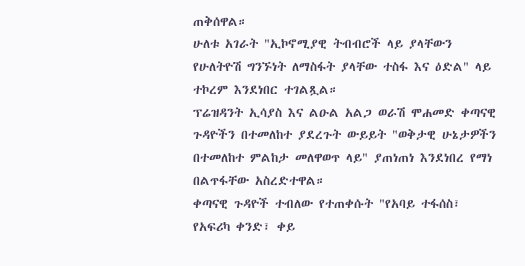ጠቅሰዋል።
ሁለቱ አገራት "ኢኮኖሚያዊ ትብብሮች ላይ ያላቸውን የሁለትዮሽ ግንኙነት ለማስፋት ያላቸው ተስፋ እና ዕድል" ላይ ተኮረም እንደነበር ተገልጿል።
ፕሬዝዳንት ኢሳያስ እና ልዑል አልጋ ወራሽ ሞሐመድ ቀጣናዊ ጉዳዮችን በተመለከተ ያደረጉት ውይይት "ወቅታዊ ሁኔታዎችን በተመለከተ ምልከታ መለዋወጥ ላይ" ያጠነጠነ እንደነበረ የማነ በልጥፋቸው አስረድተዋል።
ቀጣናዊ ጉዳዮች ተብለው የተጠቀሱት "የአባይ ተፋሰስ፣ የአፍሪካ ቀንድ፣ ቀይ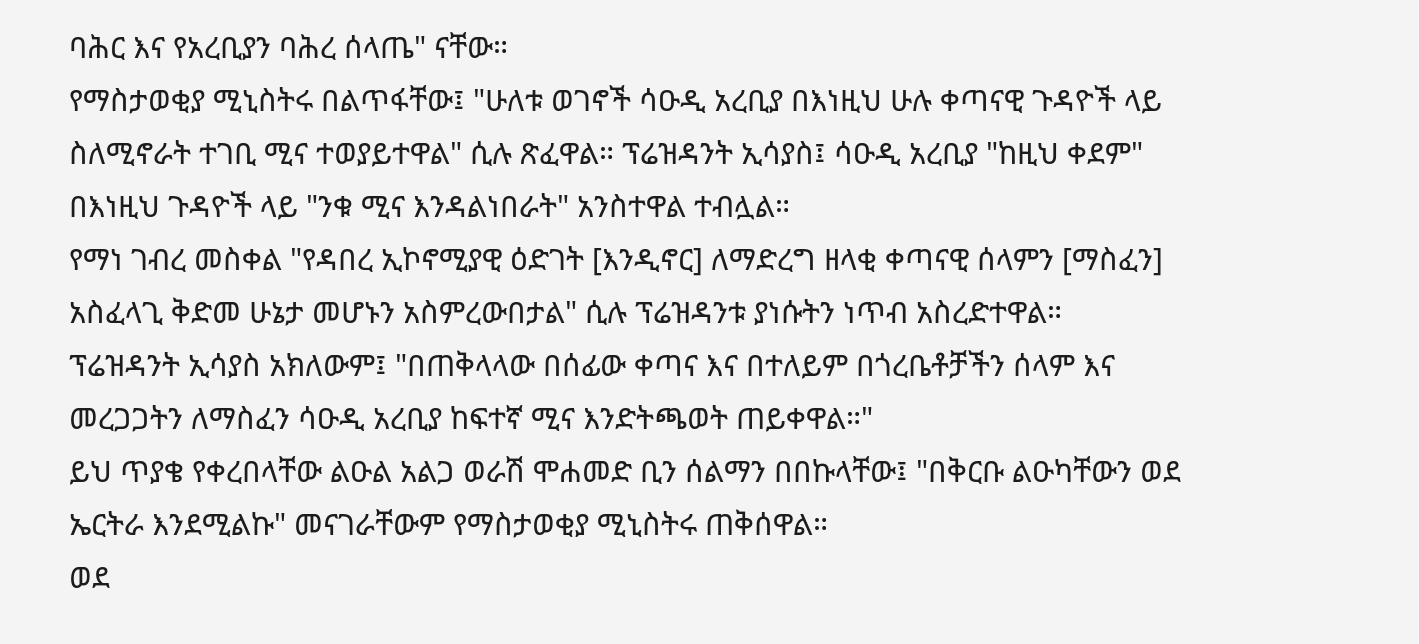ባሕር እና የአረቢያን ባሕረ ሰላጤ" ናቸው።
የማስታወቂያ ሚኒስትሩ በልጥፋቸው፤ "ሁለቱ ወገኖች ሳዑዲ አረቢያ በእነዚህ ሁሉ ቀጣናዊ ጉዳዮች ላይ ስለሚኖራት ተገቢ ሚና ተወያይተዋል" ሲሉ ጽፈዋል። ፕሬዝዳንት ኢሳያስ፤ ሳዑዲ አረቢያ "ከዚህ ቀደም" በእነዚህ ጉዳዮች ላይ "ንቁ ሚና እንዳልነበራት" አንስተዋል ተብሏል።
የማነ ገብረ መስቀል "የዳበረ ኢኮኖሚያዊ ዕድገት [እንዲኖር] ለማድረግ ዘላቂ ቀጣናዊ ሰላምን [ማስፈን] አስፈላጊ ቅድመ ሁኔታ መሆኑን አስምረውበታል" ሲሉ ፕሬዝዳንቱ ያነሱትን ነጥብ አስረድተዋል።
ፕሬዝዳንት ኢሳያስ አክለውም፤ "በጠቅላላው በሰፊው ቀጣና እና በተለይም በጎረቤቶቻችን ሰላም እና መረጋጋትን ለማስፈን ሳዑዲ አረቢያ ከፍተኛ ሚና እንድትጫወት ጠይቀዋል።"
ይህ ጥያቄ የቀረበላቸው ልዑል አልጋ ወራሽ ሞሐመድ ቢን ሰልማን በበኩላቸው፤ "በቅርቡ ልዑካቸውን ወደ ኤርትራ እንደሚልኩ" መናገራቸውም የማስታወቂያ ሚኒስትሩ ጠቅሰዋል።
ወደ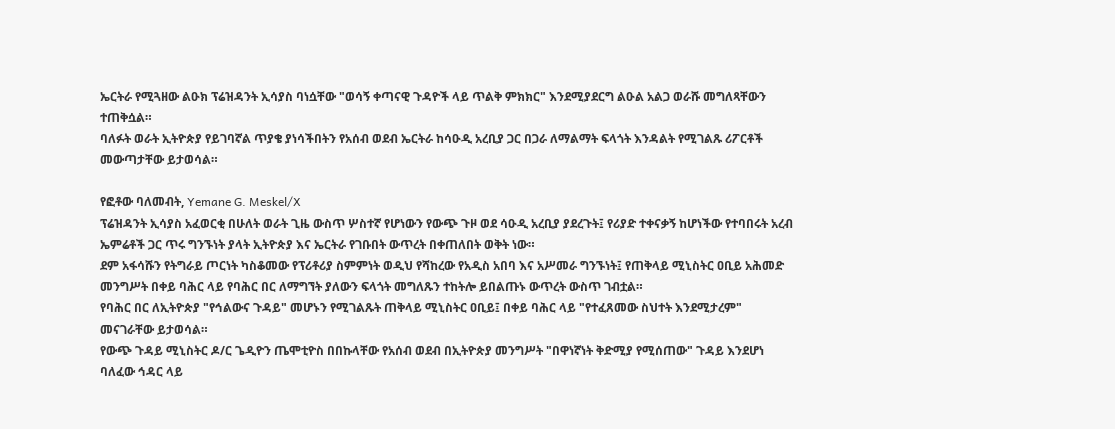ኤርትራ የሚጓዘው ልዑክ ፕሬዝዳንት ኢሳያስ ባነሷቸው "ወሳኝ ቀጣናዊ ጉዳዮች ላይ ጥልቅ ምክክር" እንደሚያደርግ ልዑል አልጋ ወራሹ መግለጻቸውን ተጠቅሷል።
ባለፉት ወራት ኢትዮጵያ የይገባኛል ጥያቄ ያነሳችበትን የአሰብ ወደብ ኤርትራ ከሳዑዲ አረቢያ ጋር በጋራ ለማልማት ፍላጎት እንዳልት የሚገልጹ ሪፖርቶች መውጣታቸው ይታወሳል።

የፎቶው ባለመብት, Yemane G. Meskel/X
ፕሬዝዳንት ኢሳያስ አፈወርቂ በሁለት ወራት ጊዜ ውስጥ ሦስተኛ የሆነውን የውጭ ጉዞ ወደ ሳዑዲ አረቢያ ያደረጉት፤ የሪያድ ተቀናቃኝ ከሆነችው የተባበሩት አረብ ኤምሬቶች ጋር ጥሩ ግንኙነት ያላት ኢትዮጵያ እና ኤርትራ የገቡበት ውጥረት በቀጠለበት ወቅት ነው።
ደም አፋሳሹን የትግራይ ጦርነት ካስቆመው የፕሪቶሪያ ስምምነት ወዲህ የሻከረው የአዲስ አበባ እና አሥመራ ግንኙነት፤ የጠቅላይ ሚኒስትር ዐቢይ አሕመድ መንግሥት በቀይ ባሕር ላይ የባሕር በር ለማግኘት ያለውን ፍላጎት መግለጹን ተከትሎ ይበልጡኑ ውጥረት ውስጥ ገብቷል።
የባሕር በር ለኢትዮጵያ "የኅልውና ጉዳይ" መሆኑን የሚገልጹት ጠቅላይ ሚኒስትር ዐቢይ፤ በቀይ ባሕር ላይ "የተፈጸመው ስህተት እንደሚታረም" መናገራቸው ይታወሳል።
የውጭ ጉዳይ ሚኒስትር ዶ/ር ጌዲዮን ጤሞቲዮስ በበኩላቸው የአሰብ ወደብ በኢትዮጵያ መንግሥት "በዋነኛነት ቅድሚያ የሚሰጠው" ጉዳይ እንደሆነ ባለፈው ኅዳር ላይ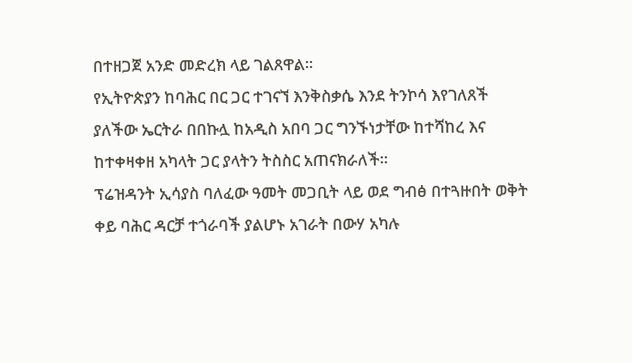በተዘጋጀ አንድ መድረክ ላይ ገልጸዋል።
የኢትዮጵያን ከባሕር በር ጋር ተገናኘ እንቅስቃሴ እንደ ትንኮሳ እየገለጸች ያለችው ኤርትራ በበኩሏ ከአዲስ አበባ ጋር ግንኙነታቸው ከተሻከረ እና ከተቀዛቀዘ አካላት ጋር ያላትን ትስስር አጠናክራለች።
ፕሬዝዳንት ኢሳያስ ባለፈው ዓመት መጋቢት ላይ ወደ ግብፅ በተጓዙበት ወቅት ቀይ ባሕር ዳርቻ ተጎራባች ያልሆኑ አገራት በውሃ አካሉ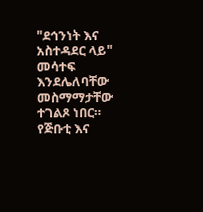"ደኅንነት እና አስተዳደር ላይ" መሳተፍ እንደሌለባቸው መስማማታቸው ተገልጾ ነበር።
የጅቡቲ እና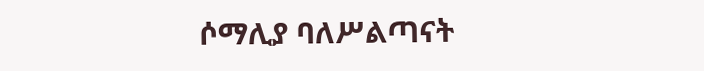ሶማሊያ ባለሥልጣናት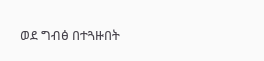ወደ ግብፅ በተጓዙበት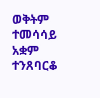ወቅትም ተመሳሳይ አቋም ተንጸባርቆ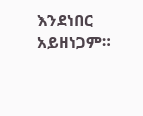እንደነበር አይዘነጋም።